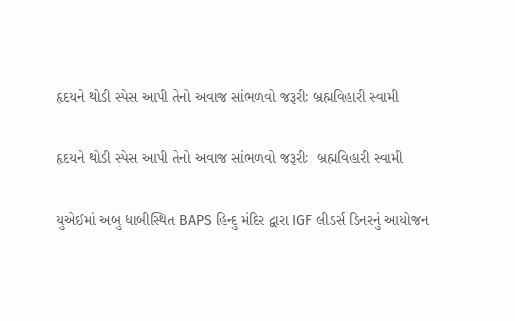હૃદયને થોડી સ્પેસ આપી તેનો અવાજ સાંભળવો જરૂરીઃ બ્રહ્મવિહારી સ્વામી

હૃદયને થોડી સ્પેસ આપી તેનો અવાજ સાંભળવો જરૂરીઃ  બ્રહ્મવિહારી સ્વામી

યુએઈમાં અબુ ધાબીસ્થિત BAPS હિન્દુ મંદિર દ્વારા IGF લીડર્સ ડિનરનું આયોજન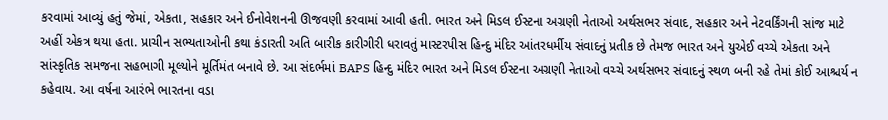કરવામાં આવ્યું હતું જેમાં, એકતા, સહકાર અને ઈનોવેશનની ઊજવણી કરવામાં આવી હતી. ભારત અને મિડલ ઈસ્ટના અગ્રણી નેતાઓ અર્થસભર સંવાદ, સહકાર અને નેટવર્કિંગની સાંજ માટે અહીં એકત્ર થયા હતા. પ્રાચીન સભ્યતાઓની કથા કંડારતી અતિ બારીક કારીગીરી ધરાવતું માસ્ટરપીસ હિન્દુ મંદિર આંતરધર્મીય સંવાદનું પ્રતીક છે તેમજ ભારત અને યુએઈ વચ્ચે એકતા અને સાંસ્કૃતિક સમજના સહભાગી મૂલ્યોને મૂર્તિમંત બનાવે છે. આ સંદર્ભમાં BAPS હિન્દુ મંદિર ભારત અને મિડલ ઈસ્ટના અગ્રણી નેતાઓ વચ્ચે અર્થસભર સંવાદનું સ્થળ બની રહે તેમાં કોઈ આશ્ચર્ય ન કહેવાય. આ વર્ષના આરંભે ભારતના વડા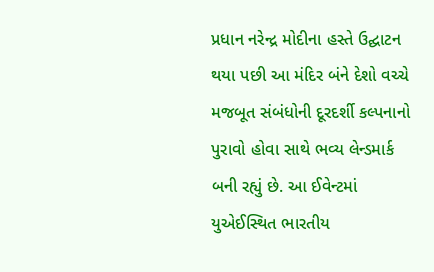પ્રધાન નરેન્દ્ર મોદીના હસ્તે ઉદ્ઘાટન થયા પછી આ મંદિર બંને દેશો વચ્ચે મજબૂત સંબંધોની દૂરદર્શી કલ્પનાનો પુરાવો હોવા સાથે ભવ્ય લેન્ડમાર્ક બની રહ્યું છે. આ ઈવેન્ટમાં યુએઈસ્થિત ભારતીય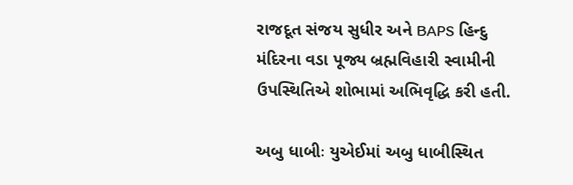રાજદૂત સંજય સુધીર અને BAPS હિન્દુ મંદિરના વડા પૂજ્ય બ્રહ્મવિહારી સ્વામીની ઉપસ્થિતિએ શોભામાં અભિવૃદ્ધિ કરી હતી.

અબુ ધાબીઃ યુએઈમાં અબુ ધાબીસ્થિત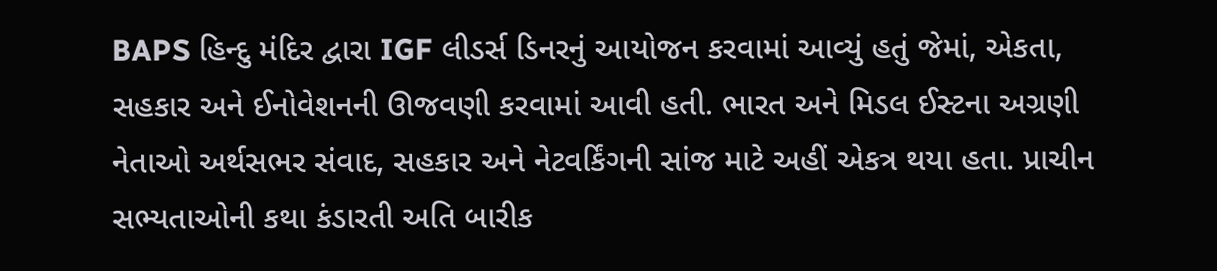BAPS હિન્દુ મંદિર દ્વારા IGF લીડર્સ ડિનરનું આયોજન કરવામાં આવ્યું હતું જેમાં, એકતા, સહકાર અને ઈનોવેશનની ઊજવણી કરવામાં આવી હતી. ભારત અને મિડલ ઈસ્ટના અગ્રણી નેતાઓ અર્થસભર સંવાદ, સહકાર અને નેટવર્કિંગની સાંજ માટે અહીં એકત્ર થયા હતા. પ્રાચીન સભ્યતાઓની કથા કંડારતી અતિ બારીક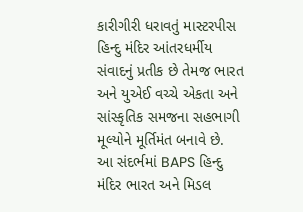કારીગીરી ધરાવતું માસ્ટરપીસ હિન્દુ મંદિર આંતરધર્મીય સંવાદનું પ્રતીક છે તેમજ ભારત અને યુએઈ વચ્ચે એકતા અને સાંસ્કૃતિક સમજના સહભાગી મૂલ્યોને મૂર્તિમંત બનાવે છે. આ સંદર્ભમાં BAPS હિન્દુ મંદિર ભારત અને મિડલ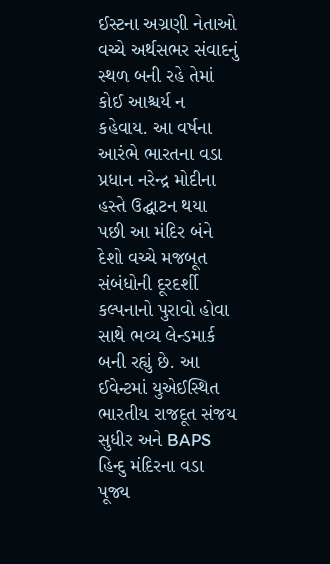ઈસ્ટના અગ્રણી નેતાઓ વચ્ચે અર્થસભર સંવાદનું સ્થળ બની રહે તેમાં કોઈ આશ્ચર્ય ન કહેવાય. આ વર્ષના આરંભે ભારતના વડા પ્રધાન નરેન્દ્ર મોદીના હસ્તે ઉદ્ઘાટન થયા પછી આ મંદિર બંને દેશો વચ્ચે મજબૂત સંબંધોની દૂરદર્શી કલ્પનાનો પુરાવો હોવા સાથે ભવ્ય લેન્ડમાર્ક બની રહ્યું છે. આ ઈવેન્ટમાં યુએઈસ્થિત ભારતીય રાજદૂત સંજય સુધીર અને BAPS હિન્દુ મંદિરના વડા પૂજ્ય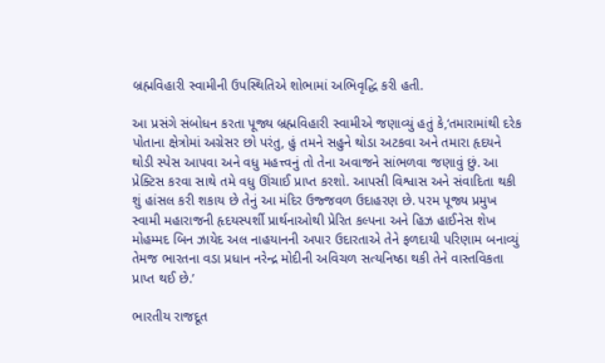બ્રહ્મવિહારી સ્વામીની ઉપસ્થિતિએ શોભામાં અભિવૃદ્ધિ કરી હતી.

આ પ્રસંગે સંબોધન કરતા પૂજ્ય બ્રહ્મવિહારી સ્વામીએ જણાવ્યું હતું કે,‘તમારામાંથી દરેક પોતાના ક્ષેત્રોમાં અગ્રેસર છો પરંતુ, હું તમને સહુને થોડા અટકવા અને તમારા હૃદયને થોડી સ્પેસ આપવા અને વધુ મહત્ત્વનું તો તેના અવાજને સાંભળવા જણાવું છું. આ પ્રેક્ટિસ કરવા સાથે તમે વધુ ઊંચાઈ પ્રાપ્ત કરશો. આપસી વિશ્વાસ અને સંવાદિતા થકી શું હાંસલ કરી શકાય છે તેનું આ મંદિર ઉજ્જવળ ઉદાહરણ છે. પરમ પૂજ્ય પ્રમુખ સ્વામી મહારાજની હૃદયસ્પર્શી પ્રાર્થનાઓથી પ્રેરિત કલ્પના અને હિઝ હાઈનેસ શેખ મોહમ્મદ બિન ઝાયેદ અલ નાહયાનની અપાર ઉદારતાએ તેને ફળદાયી પરિણામ બનાવ્યું તેમજ ભારતના વડા પ્રધાન નરેન્દ્ર મોદીની અવિચળ સત્યનિષ્ઠા થકી તેને વાસ્તવિકતા પ્રાપ્ત થઈ છે.’

ભારતીય રાજદૂત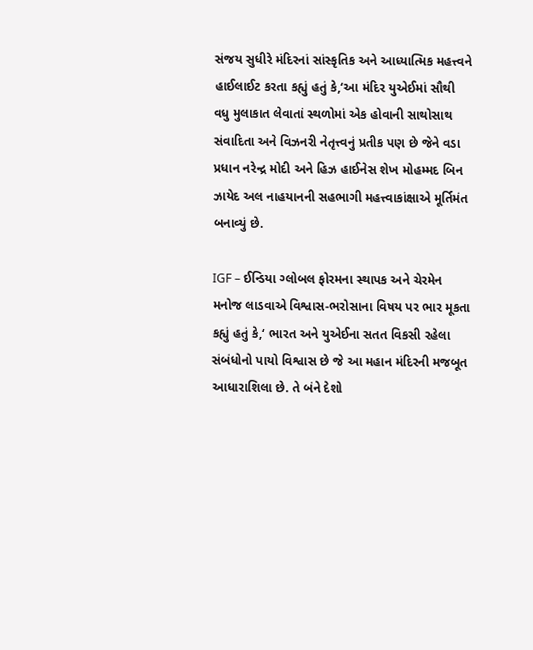સંજય સુધીરે મંદિરનાં સાંસ્કૃતિક અને આધ્યાત્મિક મહત્ત્વને હાઈલાઈટ કરતા કહ્યું હતું કે,‘આ મંદિર યુએઈમાં સૌથી વધુ મુલાકાત લેવાતાં સ્થળોમાં એક હોવાની સાથોસાથ સંવાદિતા અને વિઝનરી નેતૃત્ત્વનું પ્રતીક પણ છે જેને વડા પ્રધાન નરેન્દ્ર મોદી અને હિઝ હાઈનેસ શેખ મોહમ્મદ બિન ઝાયેદ અલ નાહયાનની સહભાગી મહત્ત્વાકાંક્ષાએ મૂર્તિમંત બનાવ્યું છે.

IGF – ઈન્ડિયા ગ્લોબલ ફોરમના સ્થાપક અને ચેરમેન મનોજ લાડવાએ વિશ્વાસ-ભરોસાના વિષય પર ભાર મૂકતા કહ્યું હતું કે,‘ ભારત અને યુએઈના સતત વિકસી રહેલા સંબંધોનો પાયો વિશ્વાસ છે જે આ મહાન મંદિરની મજબૂત આધારાશિલા છે. તે બંને દેશો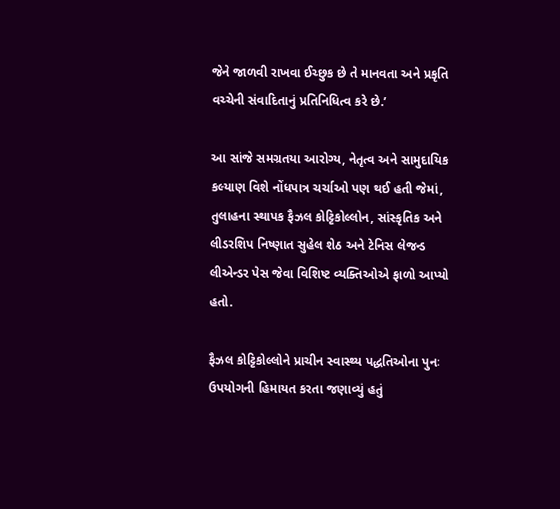જેને જાળવી રાખવા ઈચ્છુક છે તે માનવતા અને પ્રકૃતિ વચ્ચેની સંવાદિતાનું પ્રતિનિધિત્વ કરે છે.’

આ સાંજે સમગ્રતયા આરોગ્ય, નેતૃત્વ અને સામુદાયિક કલ્યાણ વિશે નોંધપાત્ર ચર્ચાઓ પણ થઈ હતી જેમાં, તુલાહના સ્થાપક ફૈઝલ કોટ્ટિકોલ્લોન, સાંસ્કૃતિક અને લીડરશિપ નિષ્ણાત સુહેલ શેઠ અને ટેનિસ લેજન્ડ લીએન્ડર પેસ જેવા વિશિષ્ટ વ્યક્તિઓએ ફાળો આપ્યો હતો.

ફૈઝલ કોટ્ટિકોલ્લોને પ્રાચીન સ્વાસ્થ્ય પદ્ધતિઓના પુનઃ ઉપયોગની હિમાયત કરતા જણાવ્યું હતું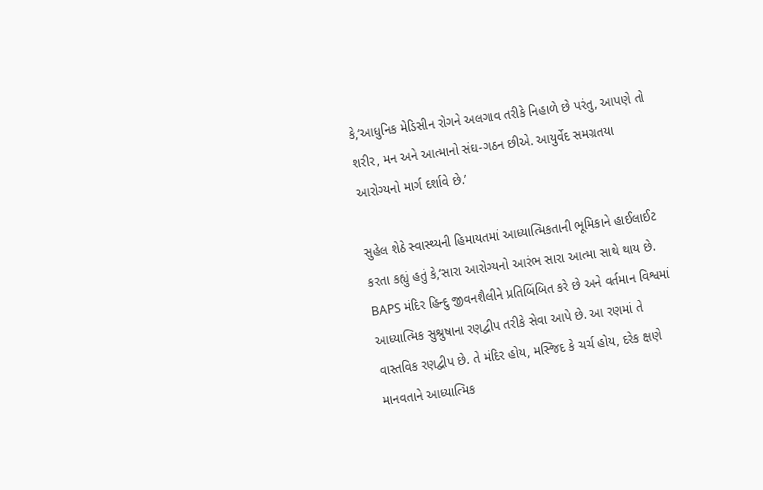કે,‘આધુનિક મેડિસીન રોગને અલગાવ તરીકે નિહાળે છે પરંતુ, આપણે તો શરીર, મન અને આત્માનો સંઘ-ગઠન છીએ. આયુર્વેદ સમગ્રતયા આરોગ્યનો માર્ગ દર્શાવે છે.’

સુહેલ શેઠે સ્વાસ્થ્યની હિમાયતમાં આધ્યાત્મિકતાની ભૂમિકાને હાઈલાઈટ કરતા કહ્યું હતું કે,‘સારા આરોગ્યનો આરંભ સારા આત્મા સાથે થાય છે. BAPS મંદિર હિન્દુ જીવનશૈલીને પ્રતિબિંબિત કરે છે અને વર્તમાન વિશ્વમાં આધ્યાત્મિક સુશ્રુષાના રણદ્વીપ તરીકે સેવા આપે છે. આ રણમાં તે વાસ્તવિક રણદ્વીપ છે. તે મંદિર હોય, મસ્જિદ કે ચર્ચ હોય, દરેક ક્ષણે માનવતાને આધ્યાત્મિક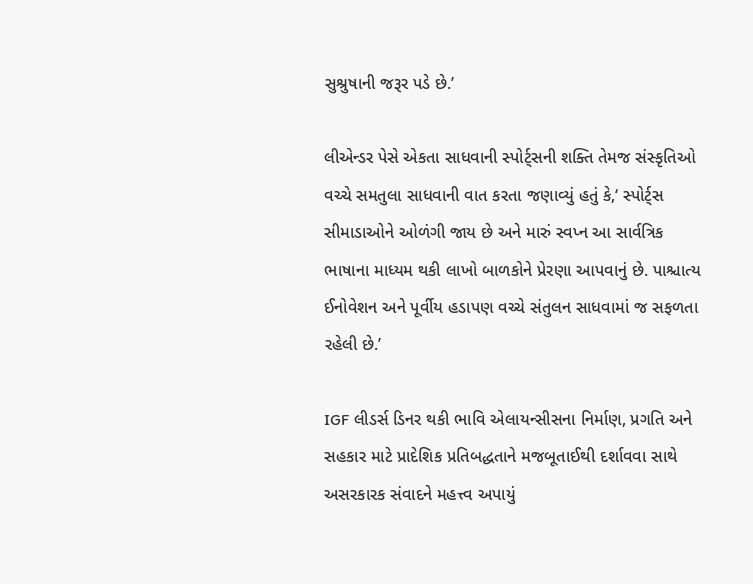સુશ્રુષાની જરૂર પડે છે.’

લીએન્ડર પેસે એકતા સાધવાની સ્પોર્ટ્સની શક્તિ તેમજ સંસ્કૃતિઓ વચ્ચે સમતુલા સાધવાની વાત કરતા જણાવ્યું હતું કે,‘ સ્પોર્ટ્સ સીમાડાઓને ઓળંગી જાય છે અને મારું સ્વપ્ન આ સાર્વત્રિક ભાષાના માધ્યમ થકી લાખો બાળકોને પ્રેરણા આપવાનું છે. પાશ્ચાત્ય ઈનોવેશન અને પૂર્વીય હડાપણ વચ્ચે સંતુલન સાધવામાં જ સફળતા રહેલી છે.’

IGF લીડર્સ ડિનર થકી ભાવિ એલાયન્સીસના નિર્માણ, પ્રગતિ અને સહકાર માટે પ્રાદેશિક પ્રતિબદ્ધતાને મજબૂતાઈથી દર્શાવવા સાથે અસરકારક સંવાદને મહત્ત્વ અપાયું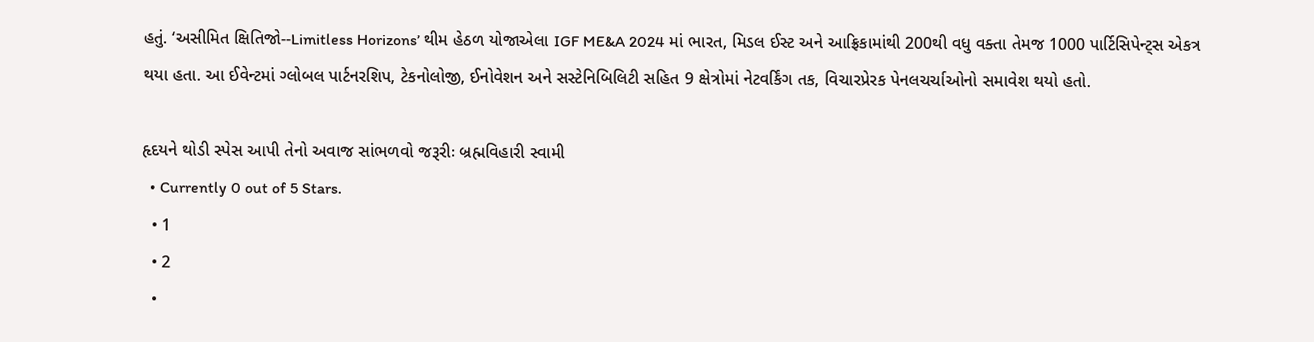હતું. ‘અસીમિત ક્ષિતિજો--Limitless Horizons’ થીમ હેઠળ યોજાએલા IGF ME&A 2024 માં ભારત, મિડલ ઈસ્ટ અને આફ્રિકામાંથી 200થી વધુ વક્તા તેમજ 1000 પાર્ટિસિપેન્ટ્સ એકત્ર થયા હતા. આ ઈવેન્ટમાં ગ્લોબલ પાર્ટનરશિપ, ટેકનોલોજી, ઈનોવેશન અને સસ્ટેનિબિલિટી સહિત 9 ક્ષેત્રોમાં નેટવર્કિંગ તક, વિચારપ્રેરક પેનલચર્ચાઓનો સમાવેશ થયો હતો.

હૃદયને થોડી સ્પેસ આપી તેનો અવાજ સાંભળવો જરૂરીઃ બ્રહ્મવિહારી સ્વામી
  • Currently 0 out of 5 Stars.
  • 1
  • 2
  •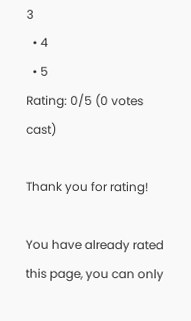3
  • 4
  • 5
Rating: 0/5 (0 votes cast)

Thank you for rating!

You have already rated this page, you can only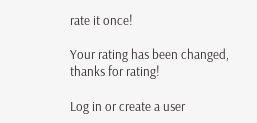rate it once!

Your rating has been changed, thanks for rating!

Log in or create a user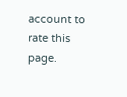account to rate this page.